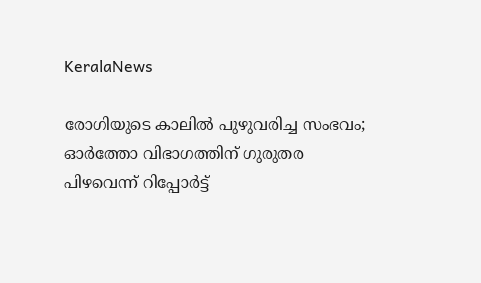KeralaNews

രോഗിയുടെ കാലില്‍ പുഴുവരിച്ച സംഭവം; ഓര്‍ത്തോ വിഭാഗത്തിന് ഗുരുതര പിഴവെന്ന് റിപ്പോര്‍ട്ട്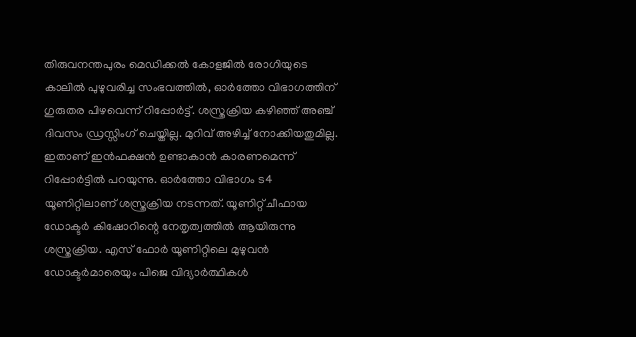തിരുവനന്തപുരം മെഡിക്കല്‍ കോളജില്‍ രോഗിയുടെ കാലില്‍ പുഴുവരിച്ച സംഭവത്തില്‍, ഓര്‍ത്തോ വിഭാഗത്തിന് ഗുരുതര പിഴവെന്ന് റിപ്പോര്‍ട്ട്. ശസ്ത്രക്രിയ കഴിഞ്ഞ് അഞ്ച് ദിവസം ഡ്രസ്സിംഗ് ചെയ്തില്ല. മുറിവ് അഴിച്ച് നോക്കിയതുമില്ല. ഇതാണ് ഇന്‍ഫക്ഷന്‍ ഉണ്ടാകാന്‍ കാരണമെന്ന് റിപ്പോര്‍ട്ടില്‍ പറയുന്നു. ഓര്‍ത്തോ വിഭാഗം ട4 യൂണിറ്റിലാണ് ശസ്ത്രക്രിയ നടന്നത്. യൂണിറ്റ് ചീഫായ ഡോക്ടര്‍ കിഷോറിന്റെ നേതൃത്വത്തില്‍ ആയിരുന്നു ശസ്ത്രക്രിയ. എസ് ഫോര്‍ യൂണിറ്റിലെ മുഴുവന്‍ ഡോക്ടര്‍മാരെയും പിജെ വിദ്യാര്‍ത്ഥികള്‍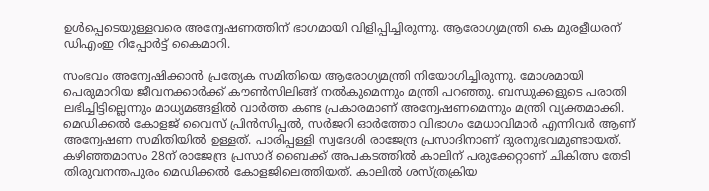ഉള്‍പ്പെടെയുള്ളവരെ അന്വേഷണത്തിന് ഭാഗമായി വിളിപ്പിച്ചിരുന്നു. ആരോഗ്യമന്ത്രി കെ മുരളീധരന് ഡിഎംഇ റിപ്പോര്‍ട്ട് കൈമാറി.

സംഭവം അന്വേഷിക്കാന്‍ പ്രത്യേക സമിതിയെ ആരോഗ്യമന്ത്രി നിയോഗിച്ചിരുന്നു. മോശമായി പെരുമാറിയ ജീവനക്കാര്‍ക്ക് കൗണ്‍സിലിങ്ങ് നല്‍കുമെന്നും മന്ത്രി പറഞ്ഞു. ബന്ധുക്കളുടെ പരാതി ലഭിച്ചിട്ടില്ലെന്നും മാധ്യമങ്ങളില്‍ വാര്‍ത്ത കണ്ട പ്രകാരമാണ് അന്വേഷണമെന്നും മന്ത്രി വ്യക്തമാക്കി. മെഡിക്കല്‍ കോളജ് വൈസ് പ്രിന്‍സിപ്പല്‍, സര്‍ജറി ഓര്‍ത്തോ വിഭാഗം മേധാവിമാര്‍ എന്നിവര്‍ ആണ് അന്വേഷണ സമിതിയില്‍ ഉള്ളത്. പാരിപ്പള്ളി സ്വദേശി രാജേന്ദ്ര പ്രസാദിനാണ് ദുരനുഭവമുണ്ടായത്. കഴിഞ്ഞമാസം 28ന് രാജേന്ദ്ര പ്രസാദ് ബൈക്ക് അപകടത്തില്‍ കാലിന് പരുക്കേറ്റാണ് ചികിത്സ തേടി തിരുവനന്തപുരം മെഡിക്കല്‍ കോളജിലെത്തിയത്. കാലില്‍ ശസ്ത്രക്രിയ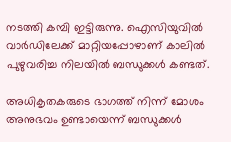നടത്തി കമ്പി ഇട്ടിരുന്നു. ഐസിയുവില്‍ വാര്‍ഡിലേക്ക് മാറ്റിയപ്പോഴാണ് കാലില്‍ പുഴുവരിച്ച നിലയില്‍ ബന്ധുക്കള്‍ കണ്ടത്.

അധികൃതകരുടെ ഭാഗത്ത് നിന്ന് മോശം അനുഭവം ഉണ്ടായെന്ന് ബന്ധുക്കള്‍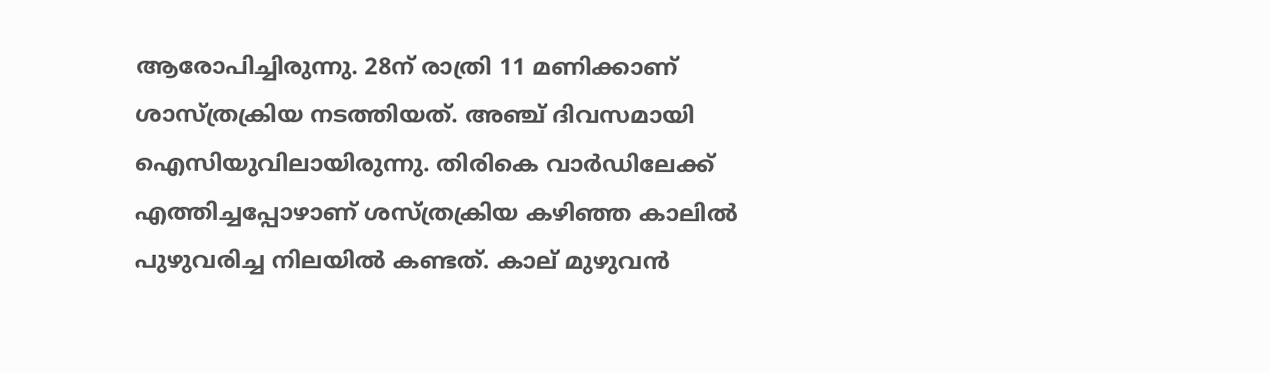ആരോപിച്ചിരുന്നു. 28ന് രാത്രി 11 മണിക്കാണ് ശാസ്ത്രക്രിയ നടത്തിയത്. അഞ്ച് ദിവസമായി ഐസിയുവിലായിരുന്നു. തിരികെ വാര്‍ഡിലേക്ക് എത്തിച്ചപ്പോഴാണ് ശസ്ത്രക്രിയ കഴിഞ്ഞ കാലില്‍ പുഴുവരിച്ച നിലയില്‍ കണ്ടത്. കാല് മുഴുവന്‍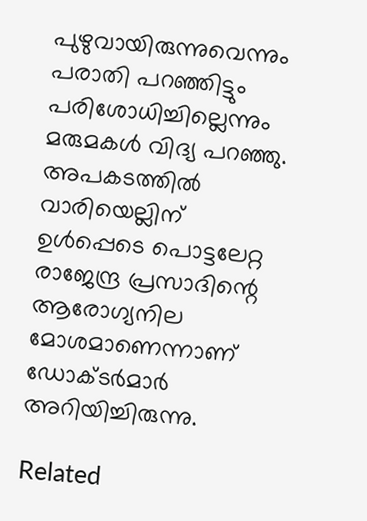പുഴുവായിരുന്നുവെന്നും പരാതി പറഞ്ഞിട്ടും പരിശോധിച്ചില്ലെന്നും മരുമകള്‍ വിദ്യ പറഞ്ഞു. അപകടത്തില്‍ വാരിയെല്ലിന് ഉള്‍പ്പെടെ പൊട്ടലേറ്റ രാജേന്ദ്ര പ്രസാദിന്റെ ആരോഗ്യനില മോശമാണെന്നാണ് ഡോക്ടര്‍മാര്‍ അറിയിച്ചിരുന്നു.

Related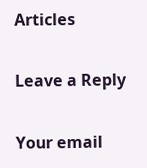Articles

Leave a Reply

Your email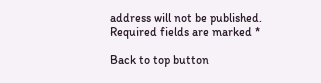address will not be published. Required fields are marked *

Back to top button